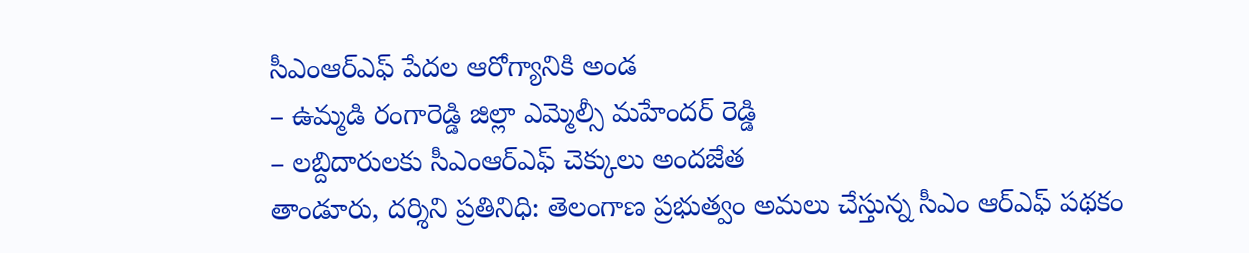సీఎంఆర్ఎఫ్ పేదల ఆరోగ్యానికి అండ
– ఉమ్మడి రంగారెడ్డి జిల్లా ఎమ్మెల్సీ మహేందర్ రెడ్డి
– లబ్దిదారులకు సీఎంఆర్ఎఫ్ చెక్కులు అందజేత
తాండూరు, దర్శిని ప్రతినిధి: తెలంగాణ ప్రభుత్వం అమలు చేస్తున్న సీఎం ఆర్ఎఫ్ పథకం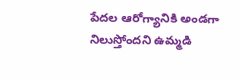పేదల ఆరోగ్యానికి అండగా నిలుస్తోందని ఉమ్మడి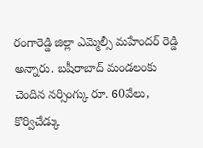రంగారెడ్డి జిల్లా ఎమ్మెల్సీ మహేందర్ రెడ్డి అన్నారు. బషీరాబాద్ మండలంకు చెందిన నర్సింగ్కు రూ. 60వేలు, కొర్విచేడ్కు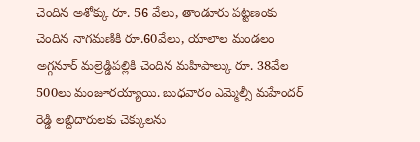చెందిన అశోక్కు రూ. 56 వేలు, తాండూరు పట్టణంకు చెందిన నాగమణికి రూ.60వేలు, యాలాల మండలం అగ్గనూర్ మల్రెడ్డిపల్లికి చెందిన మహిపాల్కు రూ. 38వేల 500లు మంజూరయ్యాయి. బుధవారం ఎమ్మెల్సీ మహేందర్ రెడ్డి లబ్దిదారులకు చెక్కులను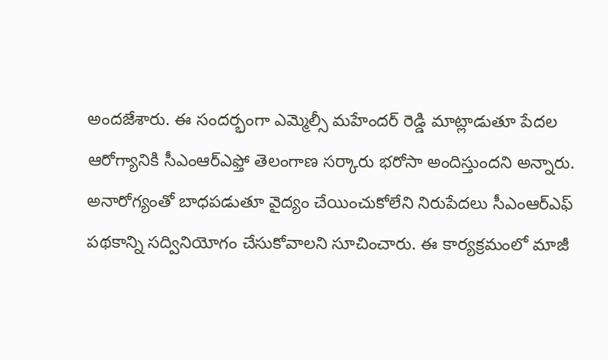అందజేశారు. ఈ సందర్భంగా ఎమ్మెల్సీ మహేందర్ రెడ్డి మాట్లాడుతూ పేదల ఆరోగ్యానికి సీఎంఆర్ఎఫ్తో తెలంగాణ సర్కారు భరోసా అందిస్తుందని అన్నారు. అనారోగ్యంతో బాధపడుతూ వైద్యం చేయించుకోలేని నిరుపేదలు సీఎంఆర్ఎఫ్ పథకాన్ని సద్వినియోగం చేసుకోవాలని సూచించారు. ఈ కార్యక్రమంలో మాజీ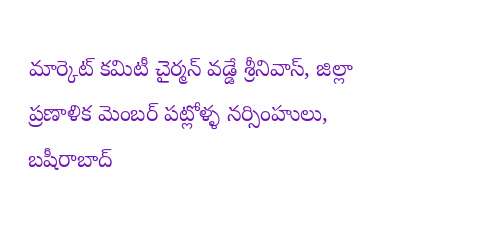మార్కెట్ కమిటీ చైర్మన్ వడ్డే శ్రీనివాస్, జిల్లా ప్రణాళిక మెంబర్ పట్లోళ్ళ నర్సింహులు, బషీరాబాద్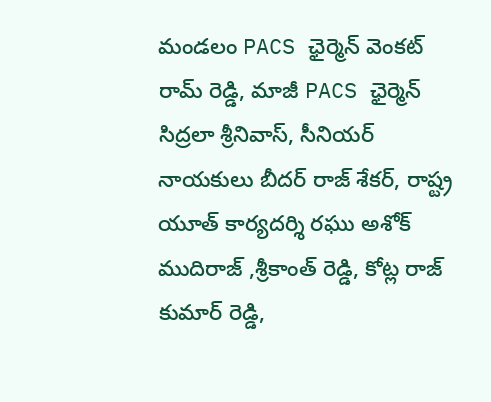మండలం PACS ఛైర్మెన్ వెంకట్ రామ్ రెడ్డి, మాజీ PACS ఛైర్మెన్ సిద్రలా శ్రీనివాస్, సీనియర్ నాయకులు బీదర్ రాజ్ శేకర్, రాష్ట్ర యూత్ కార్యదర్శి రఘు అశోక్ ముదిరాజ్ ,శ్రీకాంత్ రెడ్డి, కోట్ల రాజ్ కుమార్ రెడ్డి,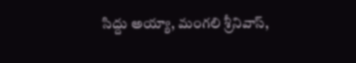సిద్దు అయ్యా, మంగలి శ్రీనివాస్,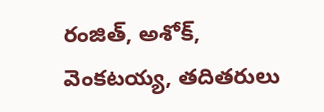రంజిత్, అశోక్, వెంకటయ్య, తదితరులు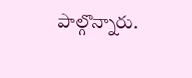పాల్గొన్నారు.